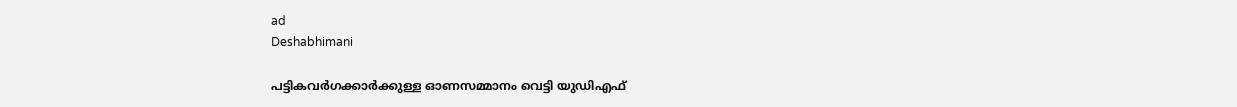ad
Deshabhimani

പട്ടികവര്‍ഗക്കാർക്കുള്ള ഓണസമ്മാനം വെട്ടി യുഡിഎഫ്‌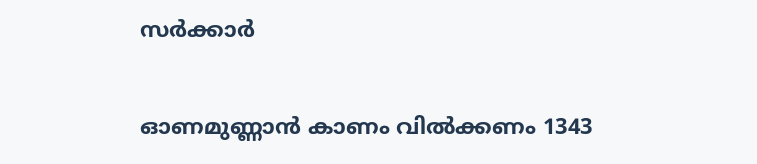സര്‍ക്കാര്‍

ഓണമുണ്ണാൻ കാണം വിൽക്കണം 1343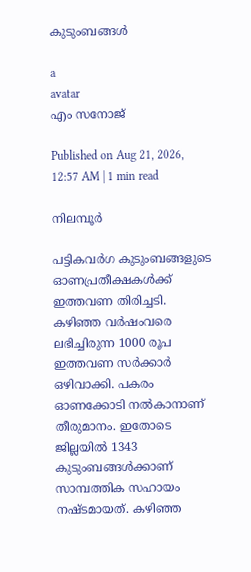കുടുംബങ്ങള്‍

a
avatar
എം സനോജ്

Published on Aug 21, 2026, 12:57 AM | 1 min read

നിലമ്പൂർ

പട്ടികവർഗ കുടുംബങ്ങളുടെ ഓണപ്രതീക്ഷകൾക്ക് ഇത്തവണ തിരിച്ചടി. കഴിഞ്ഞ വർഷംവരെ ലഭിച്ചിരുന്ന 1000 രൂപ ഇത്തവണ സർക്കാർ ഒഴിവാക്കി. പകരം ഓണക്കോടി നൽകാനാണ് തീരുമാനം. ഇതോടെ ജില്ലയിൽ 1343 കുടുംബങ്ങൾക്കാണ് സാമ്പത്തിക സഹായം നഷ്ടമായത്. കഴിഞ്ഞ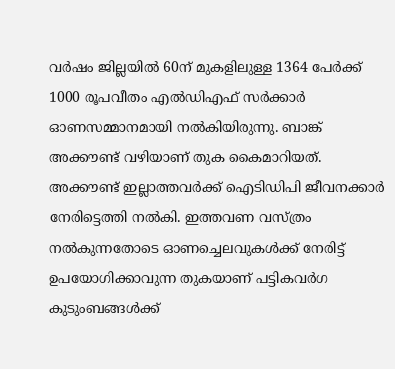വർഷം ജില്ലയിൽ 60ന് മുകളിലുള്ള 1364 പേർക്ക് 1000 രൂപവീതം എൽഡിഎഫ്‌ സർക്കാർ ഓണസമ്മാനമായി നൽകിയിരുന്നു. ബാങ്ക് അക്കൗണ്ട് വഴിയാണ്‌ തുക കൈമാറിയത്. അക്കൗണ്ട് ഇല്ലാത്തവർക്ക് ഐടിഡിപി ജീവനക്കാർ നേരിട്ടെത്തി നൽകി. ഇത്തവണ വസ്ത്രം നൽകുന്നതോടെ ഓണച്ചെലവുകൾക്ക് നേരിട്ട് ഉപയോഗിക്കാവുന്ന തുകയാണ് പട്ടികവർഗ കുടുംബങ്ങൾക്ക്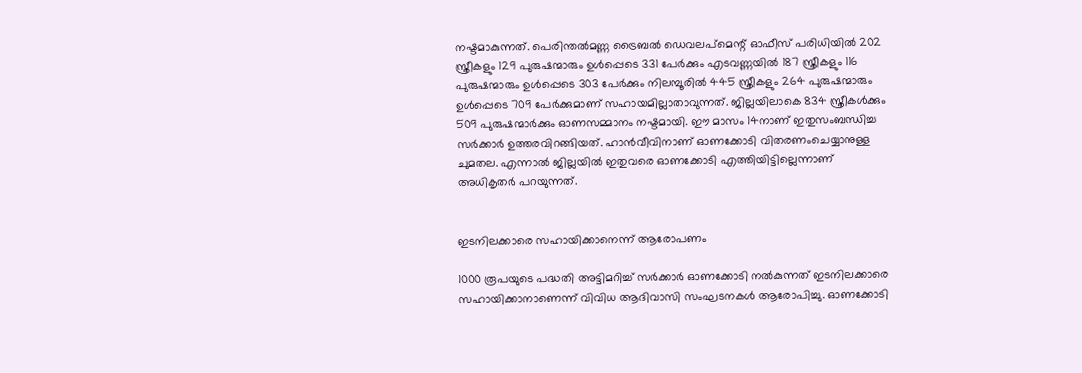നഷ്ടമാകുന്നത്. പെരിന്തൽമണ്ണ ട്രൈബൽ ഡെവലപ്‌മെന്റ് ഓഫീസ്‌ പരിധിയിൽ 202 സ്ത്രീകളും 129 പുരുഷന്മാരും ഉൾപ്പെടെ 331 പേർക്കും എടവണ്ണയിൽ 187 സ്ത്രീകളും 116 പുരുഷന്മാരും ഉൾപ്പെടെ 303 പേർക്കും നിലമ്പൂരിൽ 445 സ്ത്രീകളും 264 പുരുഷന്മാരും ഉൾപ്പെടെ 709 പേർക്കുമാണ് സഹായമില്ലാതാവുന്നത്‌. ജില്ലയിലാകെ 834 സ്ത്രീകൾക്കും 509 പുരുഷന്മാർക്കും ഓണസമ്മാനം നഷ്ടമായി. ഇ‍ൗ മാസം 14നാണ് ഇതുസംബന്ധിച്ച സർക്കാർ ഉത്തരവിറങ്ങിയത്. ഹാൻവീവിനാണ് ഓണക്കോടി വിതരണംചെയ്യാനുള്ള ചുമതല. എന്നാൽ ജില്ലയിൽ ഇതുവരെ ഓണക്കോടി എത്തിയിട്ടില്ലെന്നാണ് അധികൃതർ പറയുന്നത്‌.


ഇടനിലക്കാരെ സഹായിക്കാനെന്ന് ആരോപണം

1000 രൂപയുടെ പദ്ധതി അട്ടിമറിച്ച് സർക്കാർ ഓണക്കോടി നൽകുന്നത്‌ ഇടനിലക്കാരെ സഹായിക്കാനാണെന്ന് വിവിധ ആദിവാസി സംഘടനകൾ ആരോപിച്ചു. ഓണക്കോടി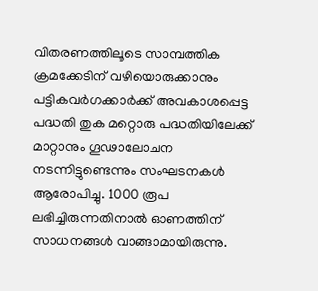വിതരണത്തിലൂടെ സാമ്പത്തിക ക്രമക്കേടിന് വഴിയൊരുക്കാനും പട്ടികവർഗക്കാർക്ക് അവകാശപ്പെട്ട പദ്ധതി തുക മറ്റൊരു പദ്ധതിയിലേക്ക് മാറ്റാനും ഗൂഢാലോചന നടന്നിട്ടുണ്ടെന്നും സംഘടനകൾ ആരോപിച്ചു. 1000 രൂപ ലഭിച്ചിരുന്നതിനാൽ ഓണത്തിന് സാധനങ്ങൾ വാങ്ങാമായിരുന്നു.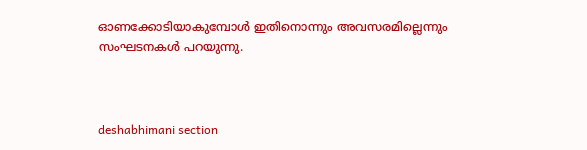ഓണക്കോടിയാകുമ്പോൾ ഇതിനൊന്നും അവസരമില്ലെന്നും സംഘടനകൾ പറയുന്നു.



deshabhimani section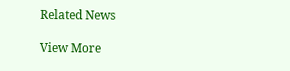Related News

View More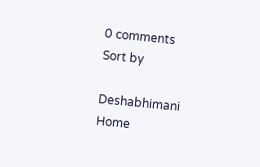0 comments
Sort by

Deshabhimani
Home